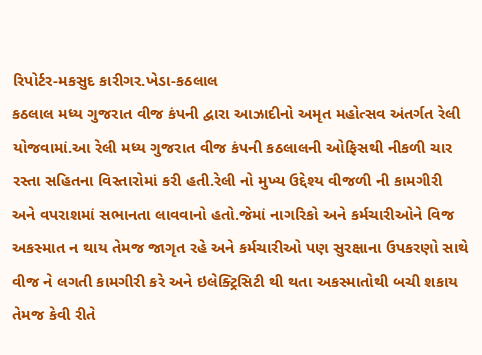રિપોર્ટર-મકસુદ કારીગર.ખેડા-કઠલાલ
કઠલાલ મધ્ય ગુજરાત વીજ કંપની દ્વારા આઝાદીનો અમૃત મહોત્સવ અંતર્ગત રેલી યોજવામાં.આ રેલી મધ્ય ગુજરાત વીજ કંપની કઠલાલની ઓફિસથી નીકળી ચાર રસ્તા સહિતના વિસ્તારોમાં કરી હતી.રેલી નો મુખ્ય ઉદ્દેશ્ય વીજળી ની કામગીરી અને વપરાશમાં સભાનતા લાવવાનો હતો.જેમાં નાગરિકો અને કર્મચારીઓને વિજ અકસ્માત ન થાય તેમજ જાગૃત રહે અને કર્મચારીઓ પણ સુરક્ષાના ઉપકરણો સાથે વીજ ને લગતી કામગીરી કરે અને ઇલેક્ટ્રિસિટી થી થતા અકસ્માતોથી બચી શકાય તેમજ કેવી રીતે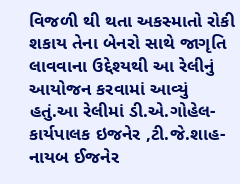વિજળી થી થતા અકસ્માતો રોકી શકાય તેના બેનરો સાથે જાગૃતિ લાવવાના ઉદ્દેશ્યથી આ રેલીનું આયોજન કરવામાં આવ્યું હતું.આ રેલીમાં ડી.એ.ગોહેલ-કાર્યપાલક ઇજનેર ,ટી.જે.શાહ-નાયબ ઈજનેર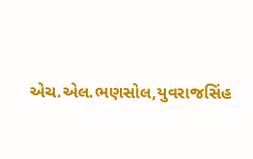એચ.એલ.ભણસોલ,યુવરાજસિંહ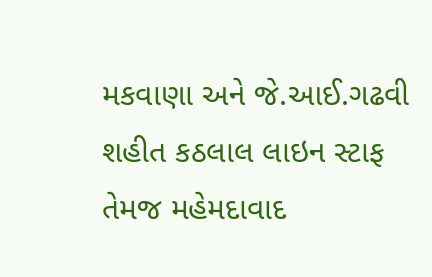મકવાણા અને જે.આઈ.ગઢવી શહીત કઠલાલ લાઇન સ્ટાફ તેમજ મહેમદાવાદ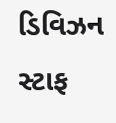ડિવિઝન સ્ટાફ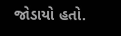જોડાયો હતો.